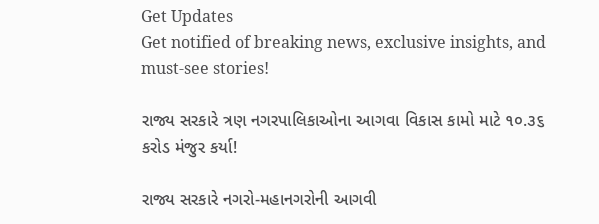Get Updates
Get notified of breaking news, exclusive insights, and must-see stories!

રાજ્ય સરકારે ત્રણ નગરપાલિકાઓના આગવા વિકાસ કામો માટે ૧૦.૩૬ કરોડ મંજુર કર્યા!

રાજ્ય સરકારે નગરો-મહાનગરોની આગવી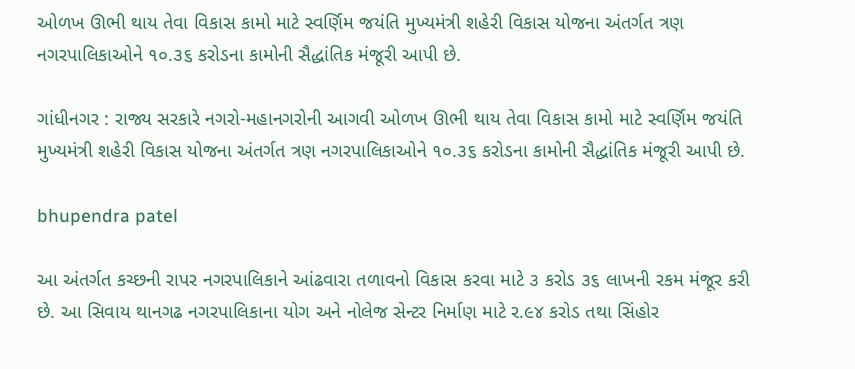ઓળખ ઊભી થાય તેવા વિકાસ કામો માટે સ્વર્ણિમ જયંતિ મુખ્યમંત્રી શહેરી વિકાસ યોજના અંતર્ગત ત્રણ નગરપાલિકાઓને ૧૦.૩૬ કરોડના કામોની સૈદ્ધાંતિક મંજૂરી આપી છે.

ગાંધીનગર : રાજ્ય સરકારે નગરો-મહાનગરોની આગવી ઓળખ ઊભી થાય તેવા વિકાસ કામો માટે સ્વર્ણિમ જયંતિ મુખ્યમંત્રી શહેરી વિકાસ યોજના અંતર્ગત ત્રણ નગરપાલિકાઓને ૧૦.૩૬ કરોડના કામોની સૈદ્ધાંતિક મંજૂરી આપી છે.

bhupendra patel

આ અંતર્ગત કચ્છની રાપર નગરપાલિકાને આંઢવારા તળાવનો વિકાસ કરવા માટે ૩ કરોડ ૩૬ લાખની રકમ મંજૂર કરી છે. આ સિવાય થાનગઢ નગરપાલિકાના યોગ અને નોલેજ સેન્ટર નિર્માણ માટે ર.૯૪ કરોડ તથા સિંહોર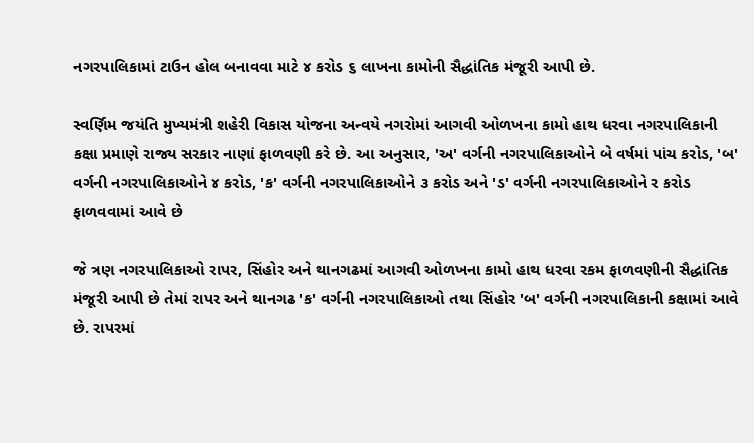નગરપાલિકામાં ટાઉન હોલ બનાવવા માટે ૪ કરોડ ૬ લાખના કામોની સૈદ્ધાંતિક મંજૂરી આપી છે.

સ્વર્ણિમ જયંતિ મુખ્યમંત્રી શહેરી વિકાસ યોજના અન્વયે નગરોમાં આગવી ઓળખના કામો હાથ ધરવા નગરપાલિકાની કક્ષા પ્રમાણે રાજ્ય સરકાર નાણાં ફાળવણી કરે છે. આ અનુસાર, 'અ' વર્ગની નગરપાલિકાઓને બે વર્ષમાં પાંચ કરોડ, 'બ' વર્ગની નગરપાલિકાઓને ૪ કરોડ, 'ક' વર્ગની નગરપાલિકાઓને ૩ કરોડ અને 'ડ' વર્ગની નગરપાલિકાઓને ર કરોડ ફાળવવામાં આવે છે

જે ત્રણ નગરપાલિકાઓ રાપર, સિંહોર અને થાનગઢમાં આગવી ઓળખના કામો હાથ ધરવા રકમ ફાળવણીની સૈદ્ધાંતિક મંજૂરી આપી છે તેમાં રાપર અને થાનગઢ 'ક' વર્ગની નગરપાલિકાઓ તથા સિંહોર 'બ' વર્ગની નગરપાલિકાની કક્ષામાં આવે છે. રાપરમાં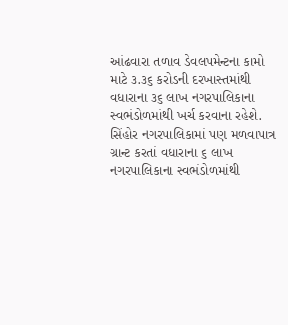આંઢવારા તળાવ ડેવલપમેન્ટના કામો માટે ૩.૩૬ કરોડની દરખાસ્તમાંથી વધારાના ૩૬ લાખ નગરપાલિકાના સ્વભંડોળમાંથી ખર્ચ કરવાના રહેશે. સિંહોર નગરપાલિકામાં પણ મળવાપાત્ર ગ્રાન્ટ કરતાં વધારાના ૬ લાખ નગરપાલિકાના સ્વભંડોળમાંથી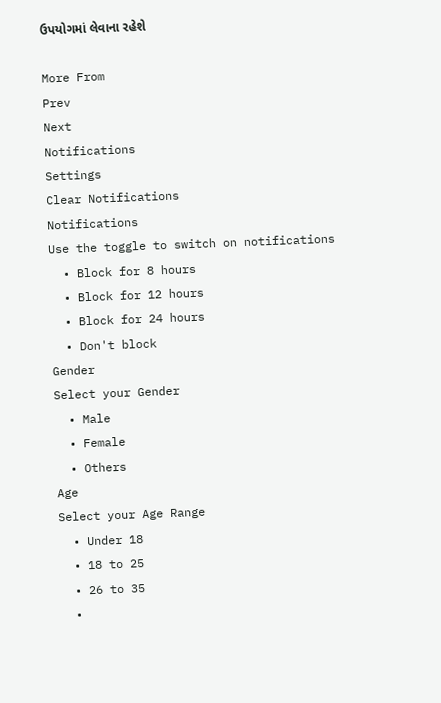ઉપયોગમાં લેવાના રહેશે

More From
Prev
Next
Notifications
Settings
Clear Notifications
Notifications
Use the toggle to switch on notifications
  • Block for 8 hours
  • Block for 12 hours
  • Block for 24 hours
  • Don't block
Gender
Select your Gender
  • Male
  • Female
  • Others
Age
Select your Age Range
  • Under 18
  • 18 to 25
  • 26 to 35
  •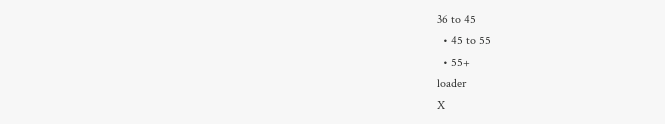36 to 45
  • 45 to 55
  • 55+
loader
X